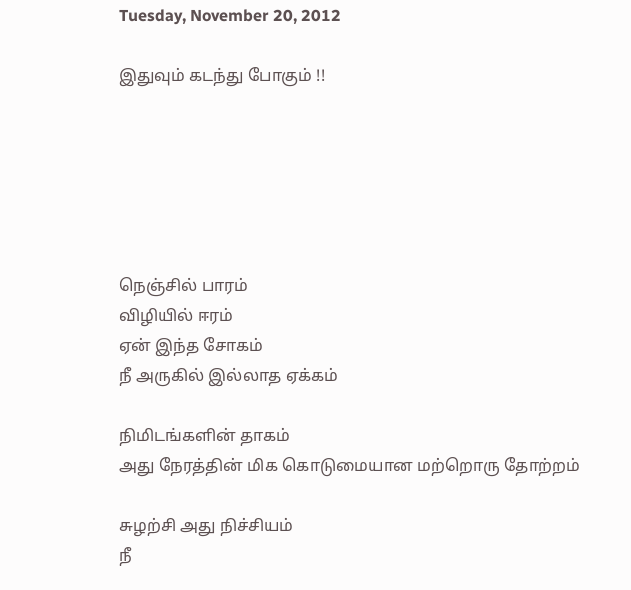Tuesday, November 20, 2012

இதுவும் கடந்து போகும் !!






நெஞ்சில் பாரம்
விழியில் ஈரம்
ஏன் இந்த சோகம்
நீ அருகில் இல்லாத ஏக்கம்

நிமிடங்களின் தாகம்
அது நேரத்தின் மிக கொடுமையான மற்றொரு தோற்றம்

சுழற்சி அது நிச்சியம்
நீ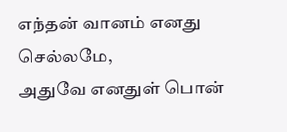எந்தன் வானம் எனது செல்லமே,
அதுவே எனதுள் பொன்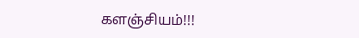களஞ்சியம்!!!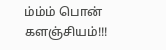ம்ம்ம் பொன் களஞ்சியம்!!!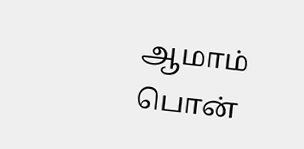ஆமாம் பொன்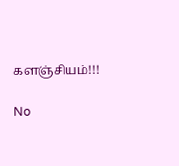களஞ்சியம்!!!

No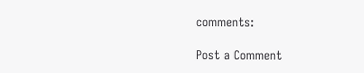comments:

Post a Comment